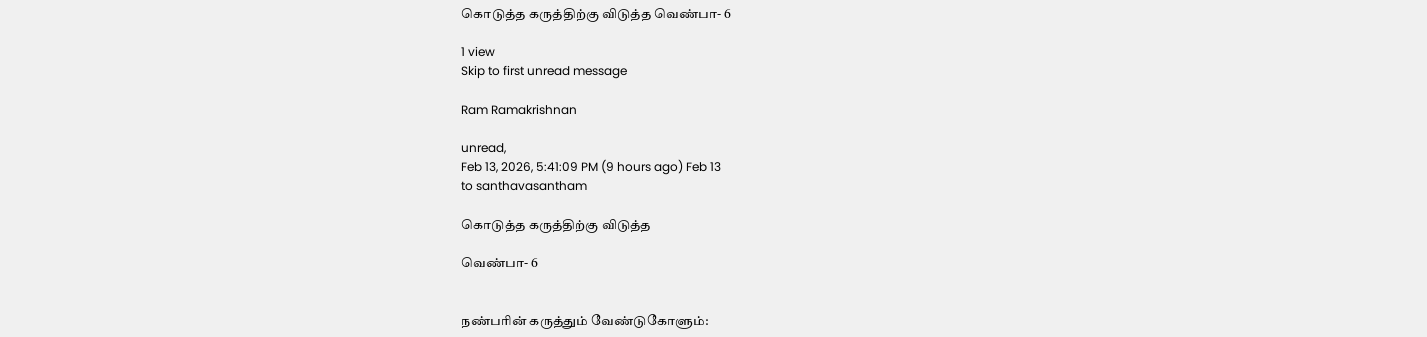கொடுத்த கருத்திற்கு விடுத்த வெண்பா- 6

1 view
Skip to first unread message

Ram Ramakrishnan

unread,
Feb 13, 2026, 5:41:09 PM (9 hours ago) Feb 13
to santhavasantham

கொடுத்த கருத்திற்கு விடுத்த

வெண்பா- 6


நண்பரின் கருத்தும் வேண்டுகோளும்: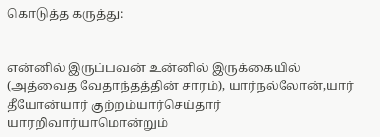கொடுத்த கருத்து:


என்னில் இருப்பவன் உன்னில் இருக்கையில் (அத்வைத வேதாந்தத்தின் சாரம்), யார்நல்லோன்,யார் தீயோன்யார் குற்றம்யார்செய்தார் யாரறிவார்யாமொன்றும்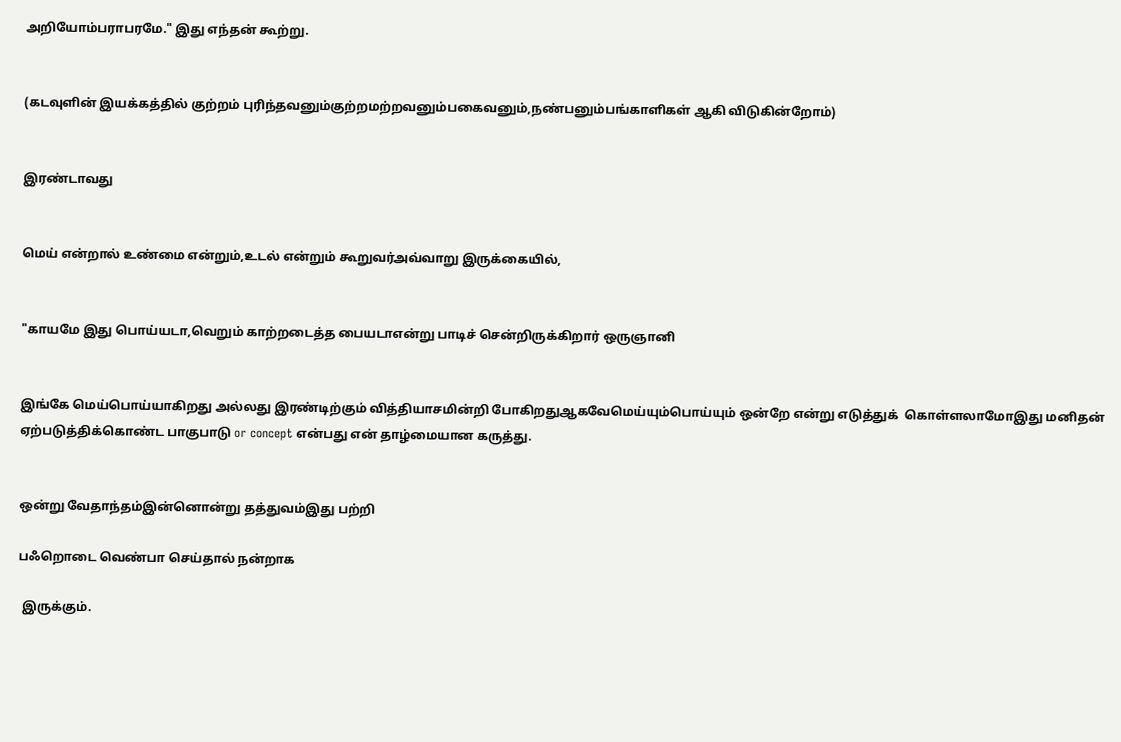அறியோம்பராபரமே." இது எந்தன் கூற்று.


(கடவுளின் இயக்கத்தில் குற்றம் புரிந்தவனும்குற்றமற்றவனும்பகைவனும்,நண்பனும்பங்காளிகள் ஆகி விடுகின்றோம்)


இரண்டாவது


மெய் என்றால் உண்மை என்றும்,உடல் என்றும் கூறுவர்அவ்வாறு இருக்கையில்,


"காயமே இது பொய்யடா,வெறும் காற்றடைத்த பையடாஎன்று பாடிச் சென்றிருக்கிறார் ஒருஞானி


இங்கே மெய்பொய்யாகிறது அல்லது இரண்டிற்கும் வித்தியாசமின்றி போகிறதுஆகவேமெய்யும்பொய்யும் ஒன்றே என்று எடுத்துக்  கொள்ளலாமோஇது மனிதன் ஏற்படுத்திக்கொண்ட பாகுபாடு or concept என்பது என் தாழ்மையான கருத்து.


ஒன்று வேதாந்தம்இன்னொன்று தத்துவம்இது பற்றி

பஃறொடை வெண்பா செய்தால் நன்றாக

 இருக்கும்.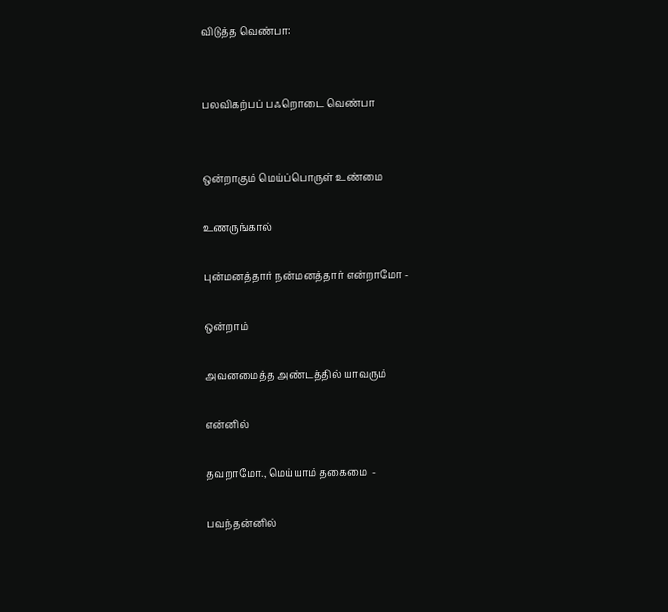விடுத்த வெண்பா:


பலவிகற்பப் பஃறொடை வெண்பா


ஒன்றாகும் மெய்ப்பொருள் உண்மை

உணருங்கால்

புன்மனத்தார் நன்மனத்தார் என்றாமோ -

ஒன்றாம்

அவனமைத்த அண்டத்தில் யாவரும்

என்னில்

தவறாமோ., மெய்யாம் தகைமை  -

பவந்தன்னில்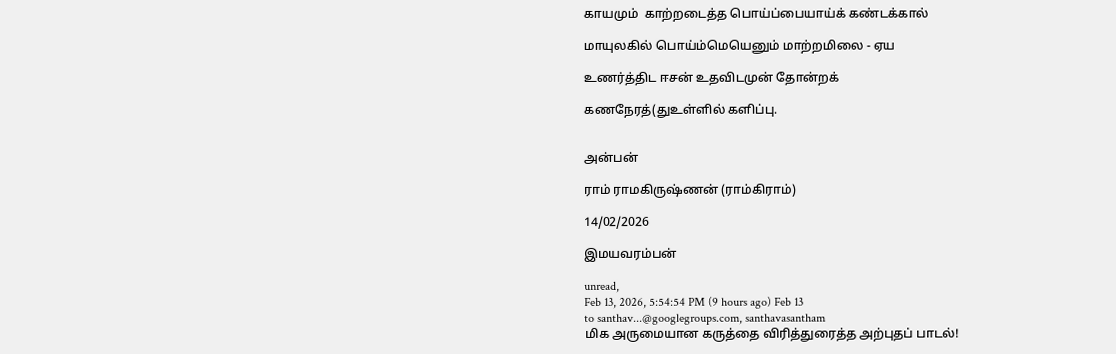காயமும்  காற்றடைத்த பொய்ப்பையாய்க் கண்டக்கால்

மாயுலகில் பொய்ம்மெயெனும் மாற்றமிலை - ஏய

உணர்த்திட ஈசன் உதவிடமுன் தோன்றக்

கணநேரத்(துஉள்ளில் களிப்பு.


அன்பன்

ராம் ராமகிருஷ்ணன் (ராம்கிராம்)

14/02/2026

இமயவரம்பன்

unread,
Feb 13, 2026, 5:54:54 PM (9 hours ago) Feb 13
to santhav...@googlegroups.com, santhavasantham
மிக அருமையான கருத்தை விரித்துரைத்த அற்புதப் பாடல்!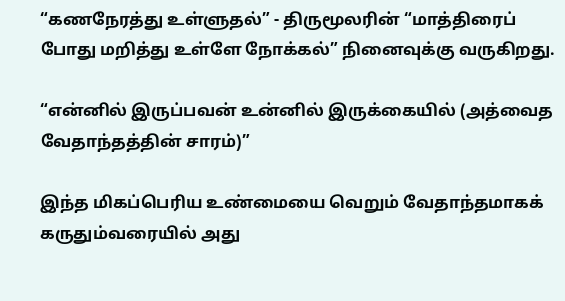“கணநேரத்து உள்ளுதல்” - திருமூலரின் “மாத்திரைப் போது மறித்து உள்ளே நோக்கல்” நினைவுக்கு வருகிறது.

“என்னில் இருப்பவன் உன்னில் இருக்கையில் (அத்வைத வேதாந்தத்தின் சாரம்)”

இந்த மிகப்பெரிய உண்மையை வெறும் வேதாந்தமாகக் கருதும்வரையில் அது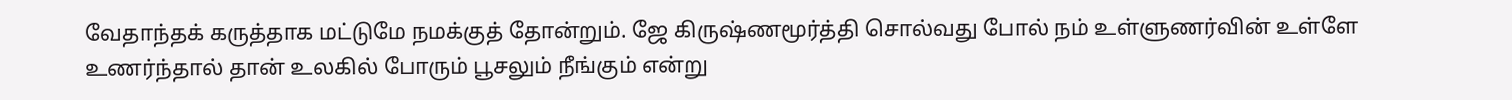வேதாந்தக் கருத்தாக மட்டுமே நமக்குத் தோன்றும். ஜே கிருஷ்ணமூர்த்தி சொல்வது போல் நம் உள்ளுணர்வின் உள்ளே உணர்ந்தால் தான் உலகில் போரும் பூசலும் நீங்கும் என்று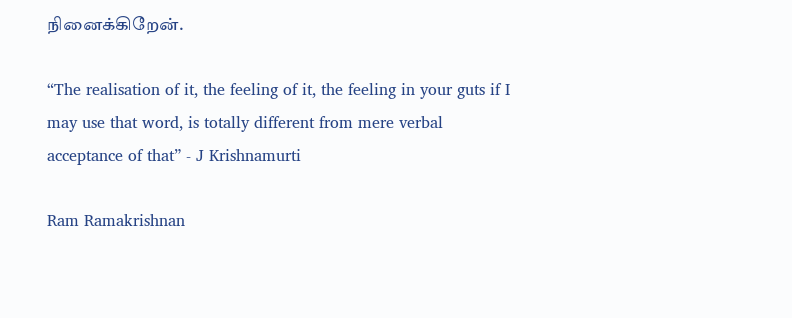நினைக்கிறேன்.

“The realisation of it, the feeling of it, the feeling in your guts if I may use that word, is totally different from mere verbal acceptance of that” - J Krishnamurti

Ram Ramakrishnan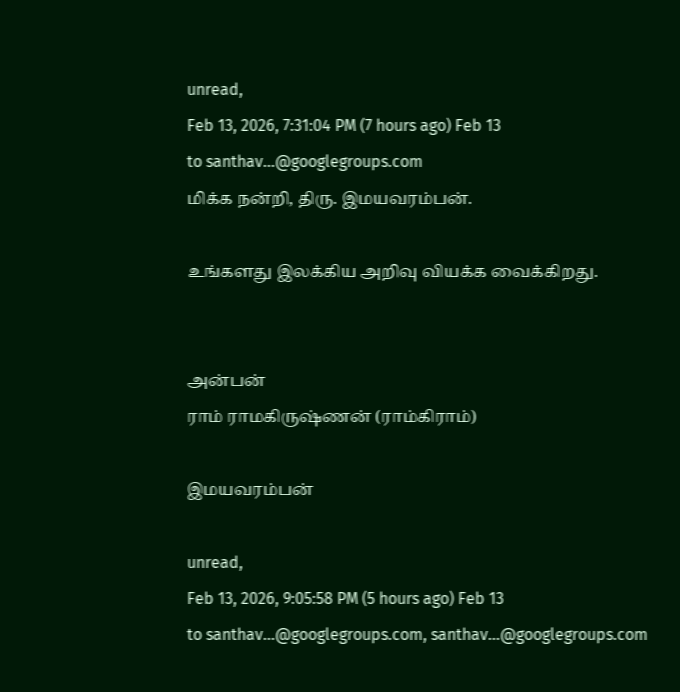unread,
Feb 13, 2026, 7:31:04 PM (7 hours ago) Feb 13
to santhav...@googlegroups.com
மிக்க நன்றி, திரு. இமயவரம்பன்.

உங்களது இலக்கிய அறிவு வியக்க வைக்கிறது.


அன்பன்
ராம் ராமகிருஷ்ணன் (ராம்கிராம்)

இமயவரம்பன்

unread,
Feb 13, 2026, 9:05:58 PM (5 hours ago) Feb 13
to santhav...@googlegroups.com, santhav...@googlegroups.com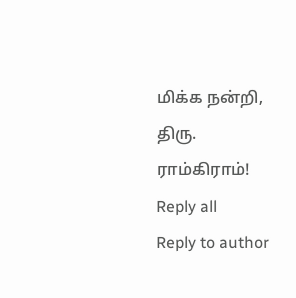மிக்க நன்றி, திரு. ராம்கிராம்!
Reply all
Reply to author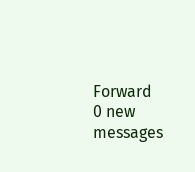Forward
0 new messages